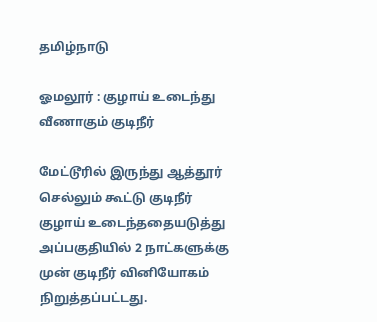தமிழ்நாடு

ஓமலூர் : குழாய் உடைந்து வீணாகும் குடிநீர்

மேட்டூரில் இருந்து ஆத்தூர் செல்லும் கூட்டு குடிநீர் குழாய் உடைந்ததையடுத்து அப்பகுதியில் 2 நாட்களுக்கு முன் குடிநீர் வினியோகம் நிறுத்தப்பட்டது.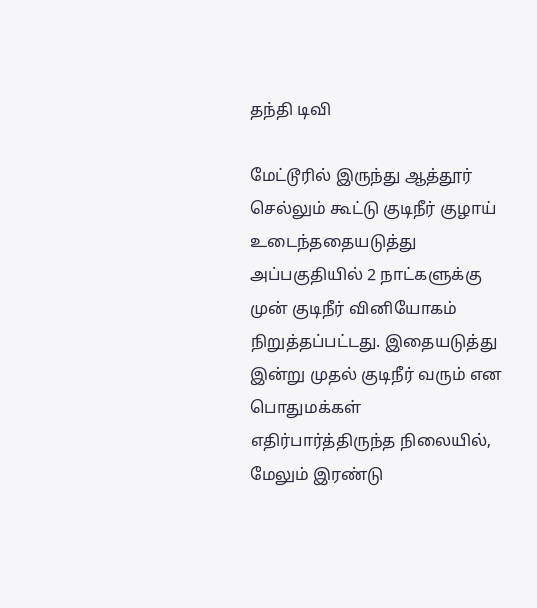தந்தி டிவி

மேட்டூரில் இருந்து ஆத்தூர் செல்லும் கூட்டு குடிநீர் குழாய் உடைந்ததையடுத்து அப்பகுதியில் 2 நாட்களுக்கு முன் குடிநீர் வினியோகம் நிறுத்தப்பட்டது. இதையடுத்து இன்று முதல் குடிநீர் வரும் என பொதுமக்கள் எதிர்பார்த்திருந்த நிலையில், மேலும் இரண்டு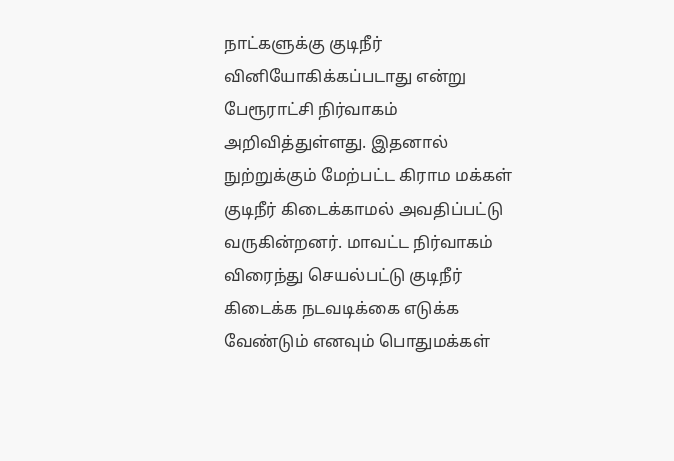நாட்களுக்கு குடிநீர் வினியோகிக்கப்படாது என்று பேரூராட்சி நிர்வாகம் அறிவித்துள்ளது. இதனால் நுற்றுக்கும் மேற்பட்ட கிராம மக்கள் குடிநீர் கிடைக்காமல் அவதிப்பட்டு வருகின்றனர். மாவட்ட நிர்வாகம் விரைந்து செயல்பட்டு குடிநீர் கிடைக்க நடவடிக்கை எடுக்க வேண்டும் எனவும் பொதுமக்கள்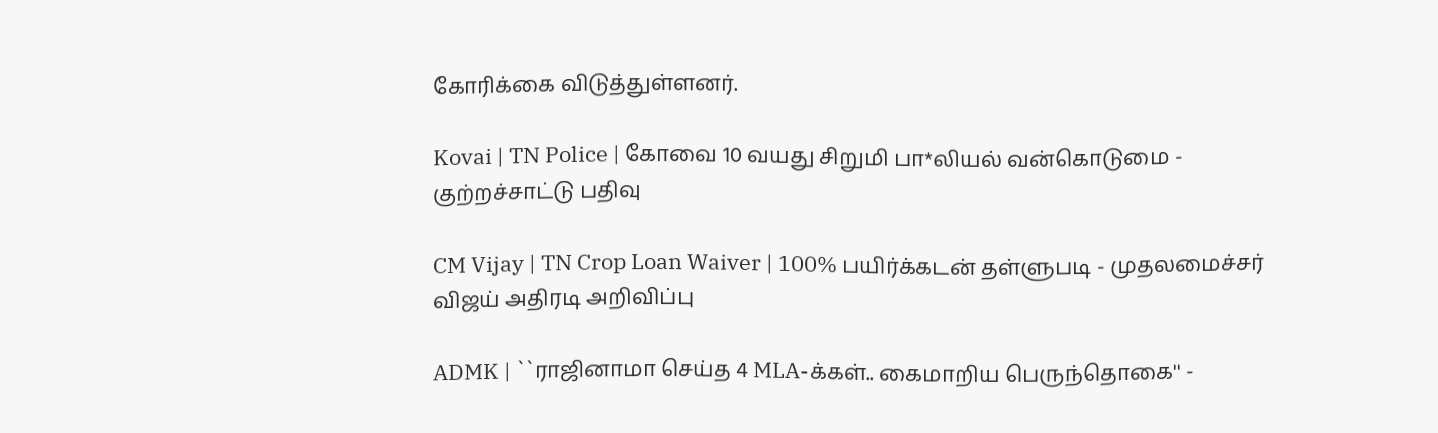கோரிக்கை விடுத்துள்ளனர்.

Kovai | TN Police | கோவை 10 வயது சிறுமி பா*லியல் வன்கொடுமை - குற்றச்சாட்டு பதிவு

CM Vijay | TN Crop Loan Waiver | 100% பயிர்க்கடன் தள்ளுபடி - முதலமைச்சர் விஜய் அதிரடி அறிவிப்பு

ADMK | ``ராஜினாமா செய்த 4 MLA-க்கள்.. கைமாறிய பெருந்தொகை'' -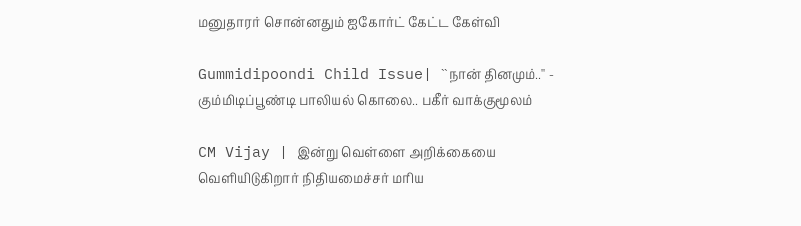மனுதாரர் சொன்னதும் ஐகோர்ட் கேட்ட கேள்வி

Gummidipoondi Child Issue| ``நான் தினமும்..'' - கும்மிடிப்பூண்டி பாலியல் கொலை.. பகீர் வாக்குமூலம்

CM Vijay | இன்று வெள்ளை அறிக்கையை வெளியிடுகிறார் நிதியமைச்சர் மரிய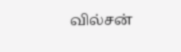வில்சன்